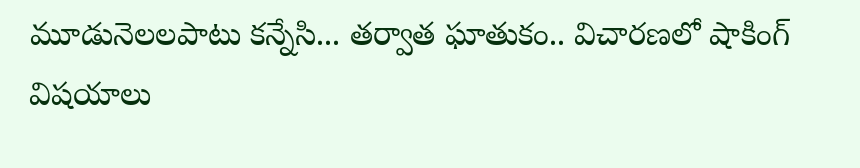మూడునెలలపాటు కన్నేసి... తర్వాత ఘాతుకం.. విచారణలో షాకింగ్ విషయాలు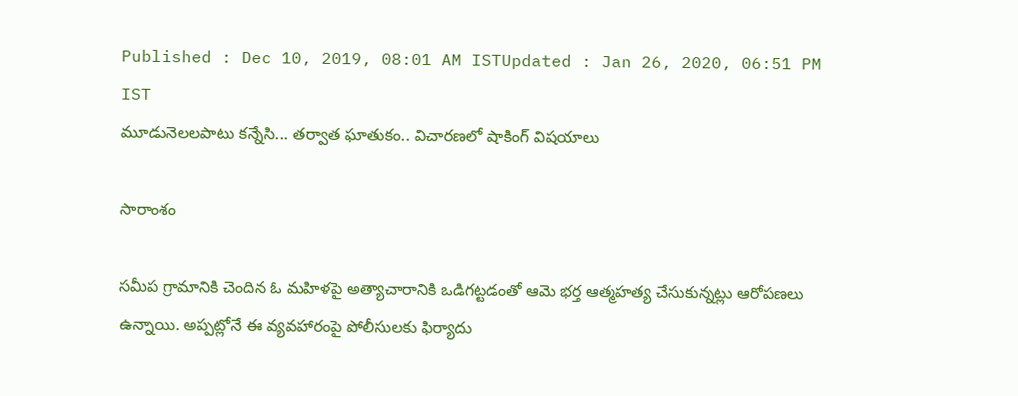Published : Dec 10, 2019, 08:01 AM ISTUpdated : Jan 26, 2020, 06:51 PM IST
మూడునెలలపాటు కన్నేసి... తర్వాత ఘాతుకం.. విచారణలో షాకింగ్ విషయాలు

సారాంశం

సమీప గ్రామానికి చెందిన ఓ మహిళపై అత్యాచారానికి ఒడిగట్టడంతో ఆమె భర్త ఆత్మహత్య చేసుకున్నట్లు ఆరోపణలు ఉన్నాయి. అప్పట్లోనే ఈ వ్యవహారంపై పోలీసులకు ఫిర్యాదు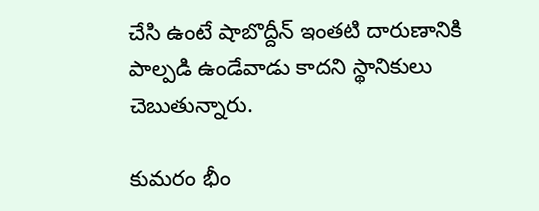చేసి ఉంటే షాబొద్దీన్‌ ఇంతటి దారుణానికి పాల్పడి ఉండేవాడు కాదని స్థానికులు చెబుతున్నారు.

కుమరం భీం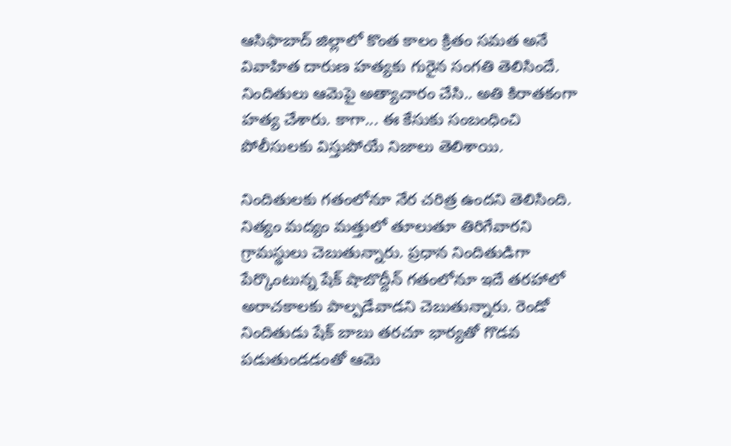ఆసిఫాబాద్ జిల్లాలో కొంత కాలం క్రితం సమత అనే వివాహిత దారుణ హత్యకు గురైన సంగతి తెలిసిందే.  నిందితులు ఆమెపై అత్యాచారం చేసి.. అతి కిరాతకంగా హత్య చేశారు. కాగా... ఈ కేసుకు సంబంధించి పోలీసులకు విస్తుపోయే నిజాలు తెలిశాయి.

నిందితులకు గతంలోనూ నేర చరిత్ర ఉందని తెలిసింది. నిత్యం మద్యం మత్తులో తూలుతూ తిరిగేవారని గ్రామస్థులు చెబుతున్నారు. ప్రధాన నిందితుడిగా పేర్కొంటున్న షేక్‌ షాబొద్దీన్‌ గతంలోనూ ఇదే తరహాలో అరాచకాలకు పాల్పడేవాడని చెబుతున్నారు. రెండో నిందితుడు షేక్‌ బాబు తరచూ భార్యతో గొడవ పడుతుండడంతో ఆమె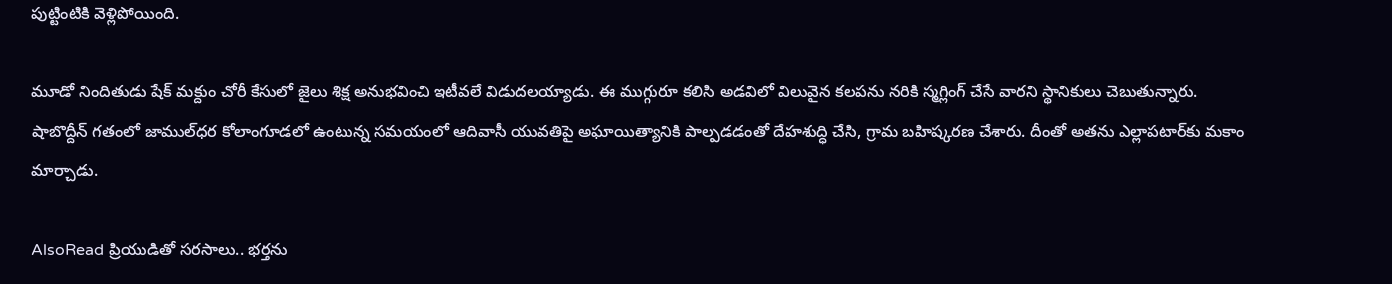పుట్టింటికి వెళ్లిపోయింది.

మూడో నిందితుడు షేక్‌ మక్దుం చోరీ కేసులో జైలు శిక్ష అనుభవించి ఇటీవలే విడుదలయ్యాడు. ఈ ముగ్గురూ కలిసి అడవిలో విలువైన కలపను నరికి స్మగ్లింగ్‌ చేసే వారని స్థానికులు చెబుతున్నారు. షాబొద్దీన్‌ గతంలో జాముల్‌ధర కోలాంగూడలో ఉంటున్న సమయంలో ఆదివాసీ యువతిపై అఘాయిత్యానికి పాల్పడడంతో దేహశుద్ధి చేసి, గ్రామ బహిష్కరణ చేశారు. దీంతో అతను ఎల్లాపటార్‌కు మకాం మార్చాడు.

AlsoRead ప్రియుడితో సరసాలు.. భర్తను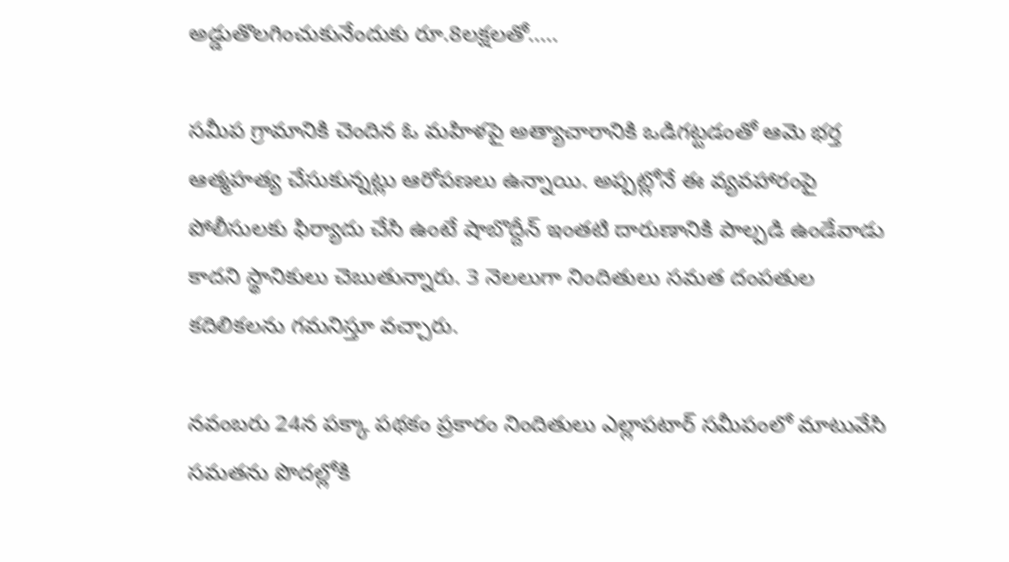అడ్డుతొలగించుకునేందుకు రూ.8లక్షలతో.....

సమీప గ్రామానికి చెందిన ఓ మహిళపై అత్యాచారానికి ఒడిగట్టడంతో ఆమె భర్త ఆత్మహత్య చేసుకున్నట్లు ఆరోపణలు ఉన్నాయి. అప్పట్లోనే ఈ వ్యవహారంపై పోలీసులకు ఫిర్యాదు చేసి ఉంటే షాబొద్దీన్‌ ఇంతటి దారుణానికి పాల్పడి ఉండేవాడు కాదని స్థానికులు చెబుతున్నారు. 3 నెలలుగా నిందితులు సమత దంపతుల కదిలికలను గమనిస్తూ వచ్చారు.

నవంబరు 24న పక్కా పథకం ప్రకారం నిందితులు ఎల్లాపటార్‌ సమీపంలో మాటువేసి సమతను పొదల్లోకి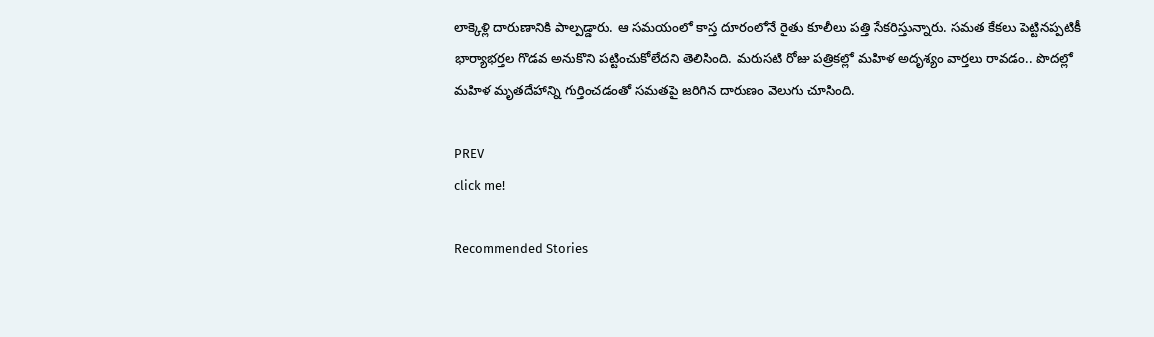లాక్కెళ్లి దారుణానికి పాల్పడ్డారు. ఆ సమయంలో కాస్త దూరంలోనే రైతు కూలీలు పత్తి సేకరిస్తున్నారు. సమత కేకలు పెట్టినప్పటికీ భార్యాభర్తల గొడవ అనుకొని పట్టించుకోలేదని తెలిసింది. మరుసటి రోజు పత్రికల్లో మహిళ అదృశ్యం వార్తలు రావడం.. పొదల్లో మహిళ మృతదేహాన్ని గుర్తించడంతో సమతపై జరిగిన దారుణం వెలుగు చూసింది.

PREV
click me!

Recommended Stories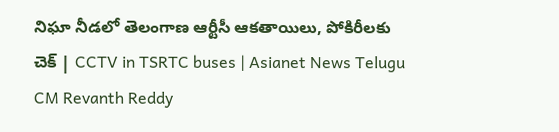నిఘా నీడలో తెలంగాణ ఆర్టీసీ ఆకతాయిలు, పోకిరీలకు చెక్ | CCTV in TSRTC buses | Asianet News Telugu
CM Revanth Reddy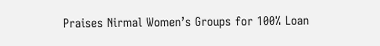Praises Nirmal Women’s Groups for 100% Loan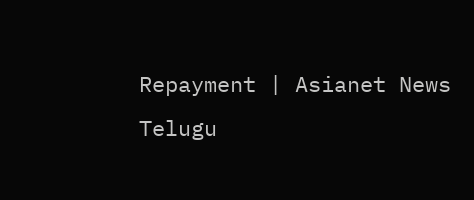Repayment | Asianet News Telugu